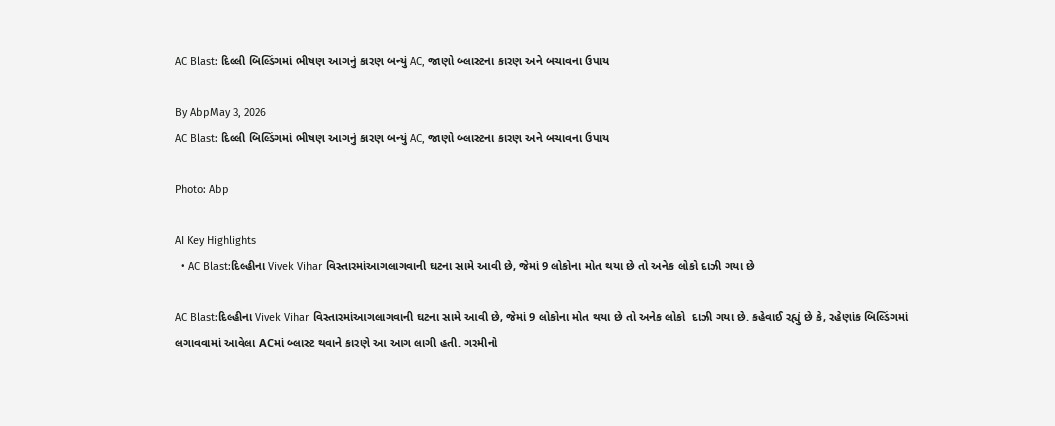AC Blast: દિલ્લી બિલ્ડિંગમાં ભીષણ આગનું કારણ બન્યું AC, જાણો બ્લાસ્ટના કારણ અને બચાવના ઉપાય

By AbpMay 3, 2026
AC Blast: દિલ્લી બિલ્ડિંગમાં ભીષણ આગનું કારણ બન્યું AC, જાણો બ્લાસ્ટના કારણ અને બચાવના ઉપાય

Photo: Abp

AI Key Highlights
  • AC Blast:દિલ્હીના Vivek Vihar વિસ્તારમાંઆગલાગવાની ઘટના સામે આવી છે, જેમાં 9 લોકોના મોત થયા છે તો અનેક લોકો દાઝી ગયા છે

AC Blast:દિલ્હીના Vivek Vihar વિસ્તારમાંઆગલાગવાની ઘટના સામે આવી છે, જેમાં 9 લોકોના મોત થયા છે તો અનેક લોકો  દાઝી ગયા છે. કહેવાઈ રહ્યું છે કે, રહેણાંક બિલ્ડિંગમાં લગાવવામાં આવેલા ACમાં બ્લાસ્ટ થવાને કારણે આ આગ લાગી હતી. ગરમીનો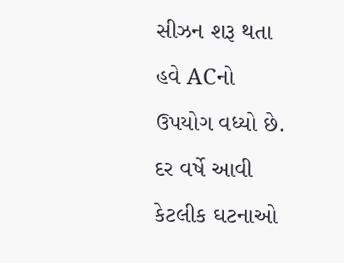સીઝન શરૂ થતા હવે ACનો ઉપયોગ વધ્યો છે. દર વર્ષે આવી કેટલીક ઘટનાઓ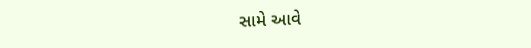સામે આવે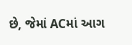છે, જેમાં ACમાં આગ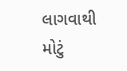લાગવાથી મોટું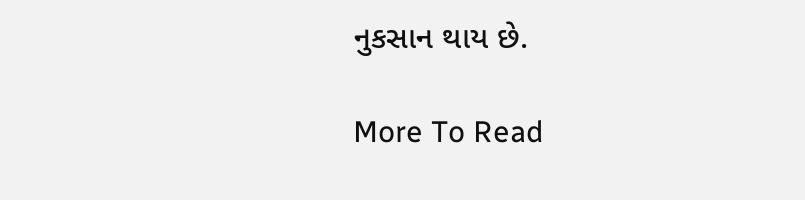નુકસાન થાય છે.

More To Read